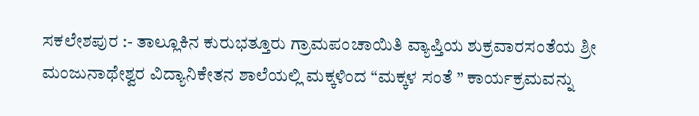ಸಕಲೇಶಪುರ :- ತಾಲ್ಲೂಕಿನ ಕುರುಭತ್ತೂರು ಗ್ರಾಮಪಂಚಾಯಿತಿ ವ್ಯಾಪ್ತಿಯ ಶುಕ್ರವಾರಸಂತೆಯ ಶ್ರೀ ಮಂಜುನಾಥೇಶ್ವರ ವಿದ್ಯಾನಿಕೇತನ ಶಾಲೆಯಲ್ಲಿ ಮಕ್ಕಳಿಂದ “ಮಕ್ಕಳ ಸಂತೆ ” ಕಾರ್ಯಕ್ರಮವನ್ನು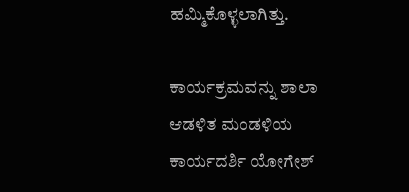ಹಮ್ಮಿಕೊಳ್ಳಲಾಗಿತ್ತು.

ಕಾರ್ಯಕ್ರಮವನ್ನು ಶಾಲಾ ಆಡಳಿತ ಮಂಡಳಿಯ ಕಾರ್ಯದರ್ಶಿ ಯೋಗೇಶ್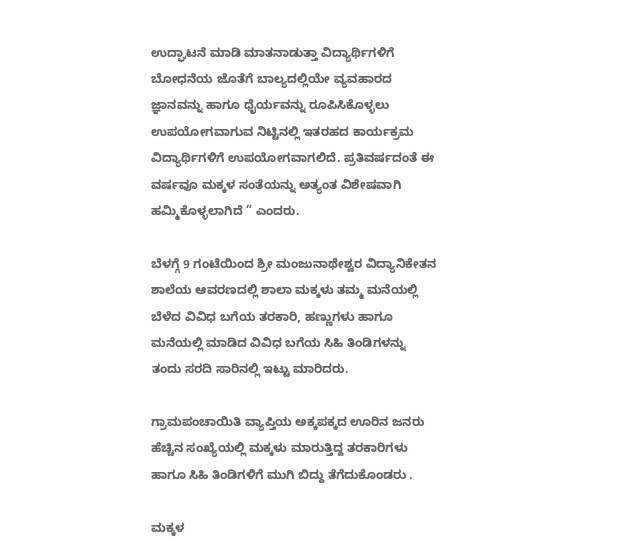ಉದ್ಘಾಟನೆ ಮಾಡಿ ಮಾತನಾಡುತ್ತಾ ವಿದ್ಯಾರ್ಥಿಗಳಿಗೆ ಬೋಧನೆಯ ಜೊತೆಗೆ ಬಾಲ್ಯದಲ್ಲಿಯೇ ವ್ಯವಹಾರದ ಜ್ಞಾನವನ್ನು ಹಾಗೂ ಧೈರ್ಯವನ್ನು ರೂಪಿಸಿಕೊಳ್ಳಲು ಉಪಯೋಗವಾಗುವ ನಿಟ್ಟಿನಲ್ಲಿ ಇತರಹದ ಕಾರ್ಯಕ್ರಮ ವಿದ್ಯಾರ್ಥಿಗಳಿಗೆ ಉಪಯೋಗವಾಗಲಿದೆ. ಪ್ರತಿವರ್ಷದಂತೆ ಈ ವರ್ಷವೂ ಮಕ್ಕಳ ಸಂತೆಯನ್ನು ಅತ್ಯಂತ ವಿಶೇಷವಾಗಿ ಹಮ್ಮಿಕೊಳ್ಳಲಾಗಿದೆ ” ಎಂದರು.

ಬೆಳಗ್ಗೆ 9 ಗಂಟೆಯಿಂದ ಶ್ರೀ ಮಂಜುನಾಥೇಶ್ವರ ವಿದ್ಯಾನಿಕೇತನ ಶಾಲೆಯ ಆವರಣದಲ್ಲಿ ಶಾಲಾ ಮಕ್ಕಳು ತಮ್ಮ ಮನೆಯಲ್ಲಿ ಬೆಳೆದ ವಿವಿಧ ಬಗೆಯ ತರಕಾರಿ, ಹಣ್ಣುಗಳು ಹಾಗೂ ಮನೆಯಲ್ಲಿ ಮಾಡಿದ ವಿವಿಧ ಬಗೆಯ ಸಿಹಿ ತಿಂಡಿಗಳನ್ನು ತಂದು ಸರದಿ ಸಾರಿನಲ್ಲಿ ಇಟ್ಟು ಮಾರಿದರು.

ಗ್ರಾಮಪಂಚಾಯಿತಿ ವ್ಯಾಪ್ತಿಯ ಅಕ್ಕಪಕ್ಕದ ಊರಿನ ಜನರು ಹೆಚ್ಚಿನ ಸಂಖ್ಯೆಯಲ್ಲಿ ಮಕ್ಕಳು ಮಾರುತ್ತಿದ್ದ ತರಕಾರಿಗಳು ಹಾಗೂ ಸಿಹಿ ತಿಂಡಿಗಳಿಗೆ ಮುಗಿ ಬಿದ್ದು ತೆಗೆದುಕೊಂಡರು .

ಮಕ್ಕಳ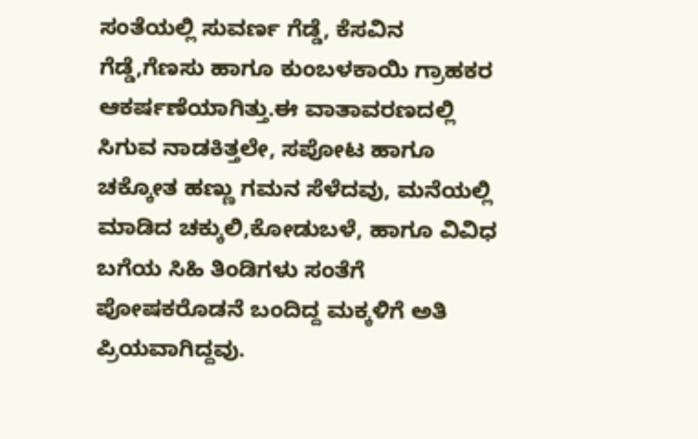ಸಂತೆಯಲ್ಲಿ ಸುವರ್ಣ ಗೆಡ್ಡೆ, ಕೆಸವಿನ ಗೆಡ್ಡೆ,ಗೆಣಸು ಹಾಗೂ ಕುಂಬಳಕಾಯಿ ಗ್ರಾಹಕರ ಆಕರ್ಷಣೆಯಾಗಿತ್ತು.ಈ ವಾತಾವರಣದಲ್ಲಿ ಸಿಗುವ ನಾಡಕಿತ್ತಲೇ, ಸಪೋಟ ಹಾಗೂ ಚಕ್ಕೋತ ಹಣ್ಣು ಗಮನ ಸೆಳೆದವು, ಮನೆಯಲ್ಲಿ ಮಾಡಿದ ಚಕ್ಕುಲಿ,ಕೋಡುಬಳೆ, ಹಾಗೂ ವಿವಿಧ ಬಗೆಯ ಸಿಹಿ ತಿಂಡಿಗಳು ಸಂತೆಗೆ ಪೋಷಕರೊಡನೆ ಬಂದಿದ್ದ ಮಕ್ಕಳಿಗೆ ಅತಿ ಪ್ರಿಯವಾಗಿದ್ದವು.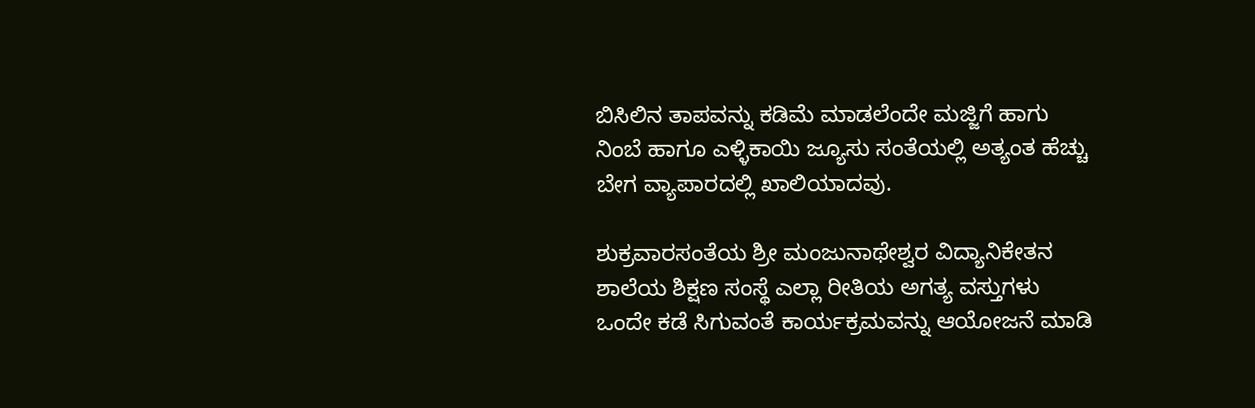ಬಿಸಿಲಿನ ತಾಪವನ್ನು ಕಡಿಮೆ ಮಾಡಲೆಂದೇ ಮಜ್ಜಿಗೆ ಹಾಗು ನಿಂಬೆ ಹಾಗೂ ಎಳ್ಳಿಕಾಯಿ ಜ್ಯೂಸು ಸಂತೆಯಲ್ಲಿ ಅತ್ಯಂತ ಹೆಚ್ಚು ಬೇಗ ವ್ಯಾಪಾರದಲ್ಲಿ ಖಾಲಿಯಾದವು.

ಶುಕ್ರವಾರಸಂತೆಯ ಶ್ರೀ ಮಂಜುನಾಥೇಶ್ವರ ವಿದ್ಯಾನಿಕೇತನ ಶಾಲೆಯ ಶಿಕ್ಷಣ ಸಂಸ್ಥೆ ಎಲ್ಲಾ ರೀತಿಯ ಅಗತ್ಯ ವಸ್ತುಗಳು ಒಂದೇ ಕಡೆ ಸಿಗುವಂತೆ ಕಾರ್ಯಕ್ರಮವನ್ನು ಆಯೋಜನೆ ಮಾಡಿ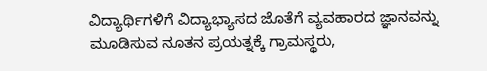ವಿದ್ಯಾರ್ಥಿಗಳಿಗೆ ವಿದ್ಯಾಭ್ಯಾಸದ ಜೊತೆಗೆ ವ್ಯವಹಾರದ ಜ್ಞಾನವನ್ನು ಮೂಡಿಸುವ ನೂತನ ಪ್ರಯತ್ನಕ್ಕೆ ಗ್ರಾಮಸ್ಥರು,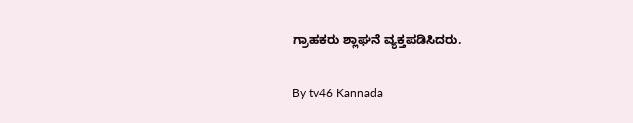ಗ್ರಾಹಕರು ಶ್ಲಾಘನೆ ವ್ಯಕ್ತಪಡಿಸಿದರು.

By tv46 Kannada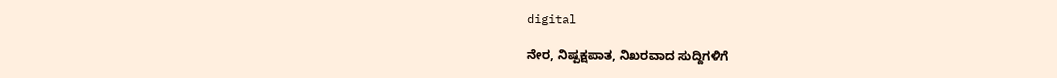digital

ನೇರ, ನಿಷ್ಪಕ್ಷಪಾತ, ನಿಖರವಾದ ಸುದ್ದಿಗಳಿಗೆ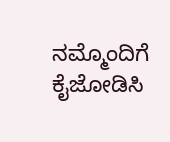ನಮ್ಮೊಂದಿಗೆ ಕೈಜೋಡಿಸಿ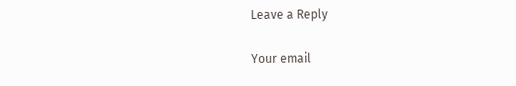Leave a Reply

Your email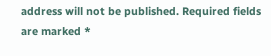address will not be published. Required fields are marked *